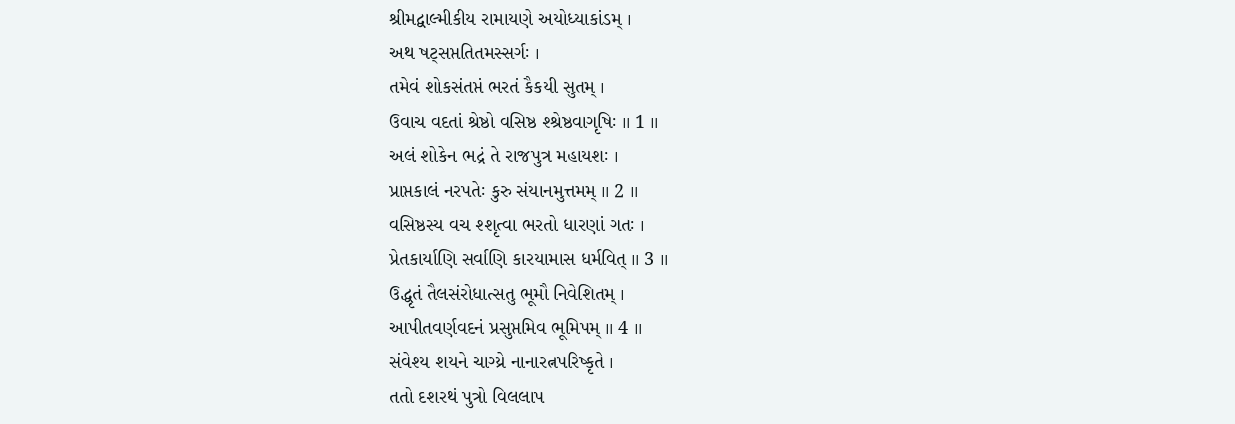શ્રીમદ્વાલ્મીકીય રામાયણે અયોધ્યાકાંડમ્ ।
અથ ષટ્સપ્તતિતમસ્સર્ગઃ ।
તમેવં શોકસંતપ્તં ભરતં કૈકયી સુતમ્ ।
ઉવાચ વદતાં શ્રેષ્ઠો વસિષ્ઠ શ્શ્રેષ્ઠવાગૃષિઃ ॥ 1 ॥
અલં શોકેન ભદ્રં તે રાજપુત્ર મહાયશઃ ।
પ્રાપ્તકાલં નરપતેઃ કુરુ સંયાનમુત્તમમ્ ॥ 2 ॥
વસિષ્ઠસ્ય વચ શ્શૃત્વા ભરતો ધારણાં ગતઃ ।
પ્રેતકાર્યાણિ સર્વાણિ કારયામાસ ધર્મવિત્ ॥ 3 ॥
ઉદ્ધૃતં તૈલસંરોધાત્સતુ ભૂમૌ નિવેશિતમ્ ।
આપીતવર્ણવદનં પ્રસુપ્તમિવ ભૂમિપમ્ ॥ 4 ॥
સંવેશ્ય શયને ચાગ્ય્રે નાનારત્નપરિષ્કૃતે ।
તતો દશરથં પુત્રો વિલલાપ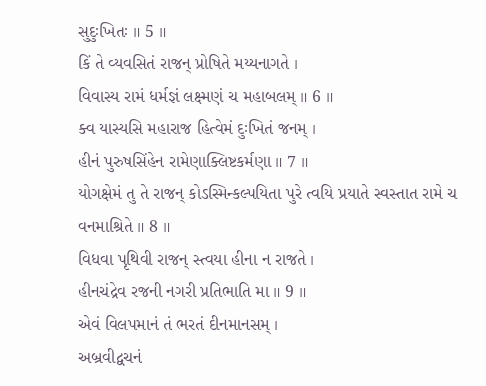સુદુઃખિતઃ ॥ 5 ॥
કિં તે વ્યવસિતં રાજન્ પ્રોષિતે મય્યનાગતે ।
વિવાસ્ય રામં ધર્મજ્ઞં લક્ષ્મણં ચ મહાબલમ્ ॥ 6 ॥
ક્વ યાસ્યસિ મહારાજ હિત્વેમં દુઃખિતં જનમ્ ।
હીનં પુરુષસિંહેન રામેણાક્લિષ્ટકર્મણા ॥ 7 ॥
યોગક્ષેમં તુ તે રાજન્ કોઽસ્મિન્કલ્પયિતા પુરે ત્વયિ પ્રયાતે સ્વસ્તાત રામે ચ વનમાશ્રિતે ॥ 8 ॥
વિધવા પૃથિવી રાજન્ સ્ત્વયા હીના ન રાજતે ।
હીનચંદ્રેવ રજની નગરી પ્રતિભાતિ મા ॥ 9 ॥
એવં વિલપમાનં તં ભરતં દીનમાનસમ્ ।
અબ્રવીદ્વચનં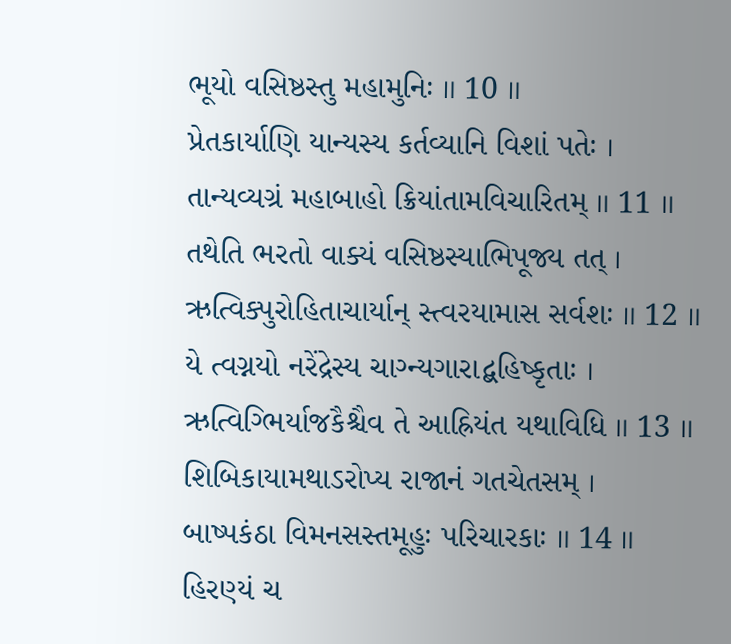ભૂયો વસિષ્ઠસ્તુ મહામુનિઃ ॥ 10 ॥
પ્રેતકાર્યાણિ યાન્યસ્ય કર્તવ્યાનિ વિશાં પતેઃ ।
તાન્યવ્યગ્રં મહાબાહો ક્રિયાંતામવિચારિતમ્ ॥ 11 ॥
તથેતિ ભરતો વાક્યં વસિષ્ઠસ્યાભિપૂજ્ય તત્ ।
ઋત્વિક્પુરોહિતાચાર્યાન્ સ્ત્વરયામાસ સર્વશઃ ॥ 12 ॥
યે ત્વગ્નયો નરેંદ્રેસ્ય ચાગ્ન્યગારાદ્બહિષ્કૃતાઃ ।
ઋત્વિગ્ભિર્યાજકૈશ્ચૈવ તે આહ્રિયંત યથાવિધિ ॥ 13 ॥
શિબિકાયામથાઽરોપ્ય રાજાનં ગતચેતસમ્ ।
બાષ્પકંઠા વિમનસસ્તમૂહુઃ પરિચારકાઃ ॥ 14 ॥
હિરણ્યં ચ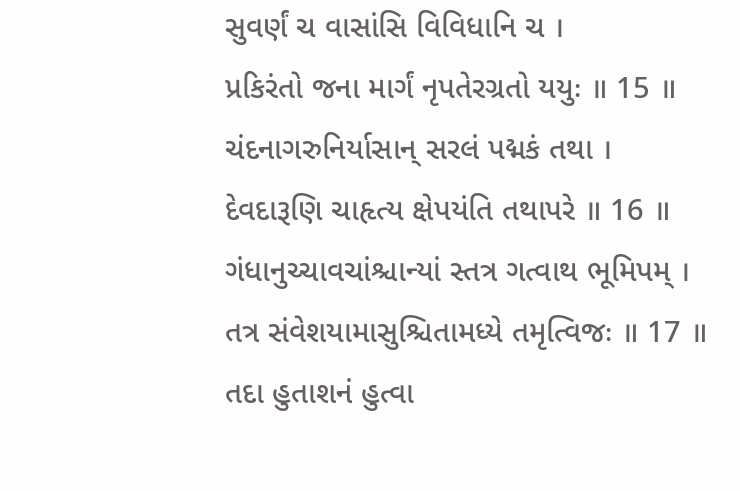સુવર્ણં ચ વાસાંસિ વિવિધાનિ ચ ।
પ્રકિરંતો જના માર્ગં નૃપતેરગ્રતો યયુઃ ॥ 15 ॥
ચંદનાગરુનિર્યાસાન્ સરલં પદ્મકં તથા ।
દેવદારૂણિ ચાહૃત્ય ક્ષેપયંતિ તથાપરે ॥ 16 ॥
ગંધાનુચ્ચાવચાંશ્ચાન્યાં સ્તત્ર ગત્વાથ ભૂમિપમ્ ।
તત્ર સંવેશયામાસુશ્ચિતામધ્યે તમૃત્વિજઃ ॥ 17 ॥
તદા હુતાશનં હુત્વા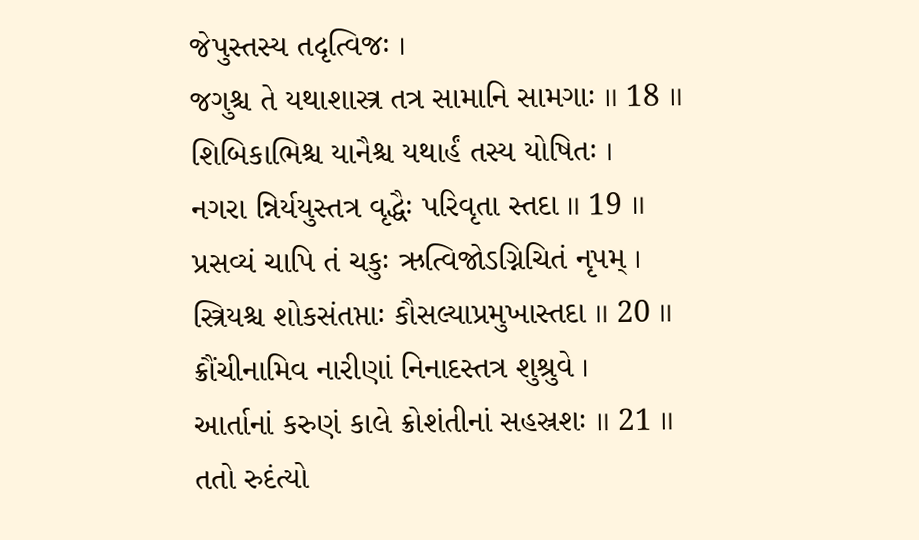જેપુસ્તસ્ય તદૃત્વિજઃ ।
જગુશ્ચ તે યથાશાસ્ત્ર તત્ર સામાનિ સામગાઃ ॥ 18 ॥
શિબિકાભિશ્ચ યાનૈશ્ચ યથાર્હં તસ્ય યોષિતઃ ।
નગરા ન્નિર્યયુસ્તત્ર વૃદ્ધૈઃ પરિવૃતા સ્તદા ॥ 19 ॥
પ્રસવ્યં ચાપિ તં ચકુઃ ઋત્વિજોઽગ્નિચિતં નૃપમ્ ।
સ્ત્રિયશ્ચ શોકસંતપ્તાઃ કૌસલ્યાપ્રમુખાસ્તદા ॥ 20 ॥
ક્રૌંચીનામિવ નારીણાં નિનાદસ્તત્ર શુશ્રુવે ।
આર્તાનાં કરુણં કાલે ક્રોશંતીનાં સહસ્રશઃ ॥ 21 ॥
તતો રુદંત્યો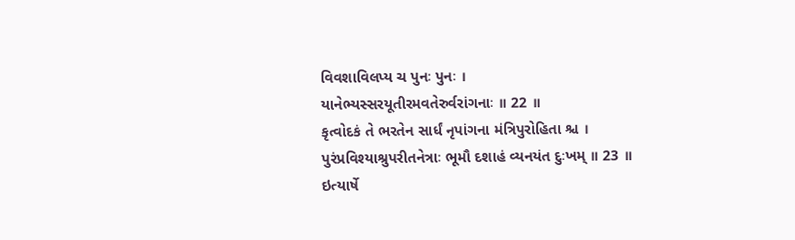વિવશાવિલપ્ય ચ પુનઃ પુનઃ ।
યાનેભ્યસ્સરયૂતીરમવતેરુર્વરાંગનાઃ ॥ 22 ॥
કૃત્વોદકં તે ભરતેન સાર્ધં નૃપાંગના મંત્રિપુરોહિતા શ્ચ ।
પુરંપ્રવિશ્યાશ્રુપરીતનેત્રાઃ ભૂમૌ દશાહં વ્યનયંત દુઃખમ્ ॥ 23 ॥
ઇત્યાર્ષે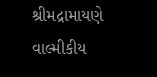શ્રીમદ્રામાયણે વાલ્મીકીય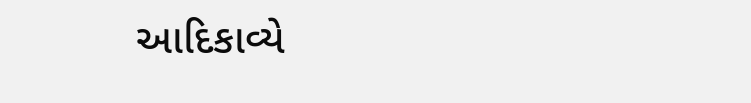આદિકાવ્યે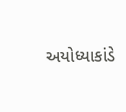અયોધ્યાકાંડે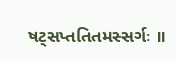ષટ્સપ્તતિતમસ્સર્ગઃ ॥